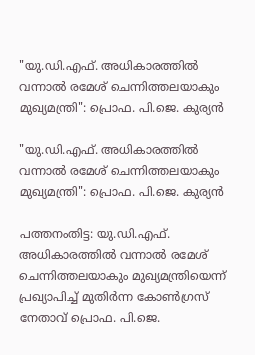"യു.ഡി.എഫ്. അധികാരത്തിൽ വന്നാൽ രമേശ് ചെന്നിത്തലയാകും മുഖ്യമന്ത്രി": പ്രൊഫ. പി.ജെ. കുര്യൻ

"യു.ഡി.എഫ്. അധികാരത്തിൽ വന്നാൽ രമേശ് ചെന്നിത്തലയാകും മുഖ്യമന്ത്രി": പ്രൊഫ. പി.ജെ. കുര്യൻ

പത്തനംതിട്ട: യു.ഡി.എഫ്. അധികാരത്തിൽ വന്നാൽ രമേശ് ചെന്നിത്തലയാകും മുഖ്യമന്ത്രിയെന്ന് പ്രഖ്യാപിച്ച് മുതിർന്ന കോൺഗ്രസ് നേതാവ് പ്രൊഫ. പി.ജെ.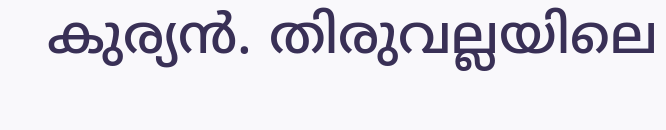കുര്യൻ. തിരുവല്ലയിലെ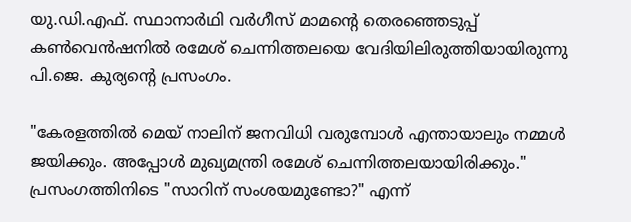യു.ഡി.എഫ്. സ്ഥാനാർഥി വർഗീസ് മാമന്‍റെ തെരഞ്ഞെടുപ്പ് കൺവെൻഷനിൽ രമേശ് ചെന്നിത്തലയെ വേദിയിലിരുത്തിയായിരുന്നു പി.ജെ. കുര്യന്‍റെ പ്രസംഗം.

"കേരളത്തിൽ മെയ് നാലിന് ജനവിധി വരുമ്പോൾ എന്തായാലും നമ്മൾ ജയിക്കും. അപ്പോൾ മുഖ്യമന്ത്രി രമേശ് ചെന്നിത്തലയായിരിക്കും." പ്രസംഗത്തിനിടെ "സാറിന് സംശയമുണ്ടോ?" എന്ന്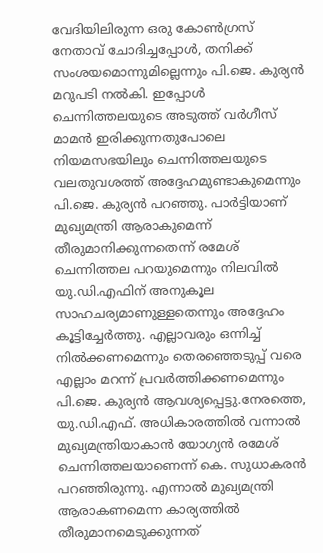വേദിയിലിരുന്ന ഒരു കോൺഗ്രസ് നേതാവ് ചോദിച്ചപ്പോൾ, തനിക്ക് സംശയമൊന്നുമില്ലെന്നും പി.ജെ. കുര്യൻ മറുപടി നൽകി. ഇപ്പോൾ ചെന്നിത്തലയുടെ അടുത്ത് വർഗീസ് മാമൻ ഇരിക്കുന്നതുപോലെ നിയമസഭയിലും ചെന്നിത്തലയുടെ വലതുവശത്ത് അദ്ദേഹമുണ്ടാകുമെന്നും പി.ജെ. കുര്യൻ പറഞ്ഞു. പാർട്ടിയാണ് മുഖ്യമന്ത്രി ആരാകുമെന്ന് തീരുമാനിക്കുന്നതെന്ന് രമേശ് ചെന്നിത്തല പറയുമെന്നും നിലവിൽ യു.ഡി.എഫിന് അനുകൂല സാഹചര്യമാണുള്ളതെന്നും അദ്ദേഹം കൂട്ടിച്ചേർത്തു. എല്ലാവരും ഒന്നിച്ച് നിൽക്കണമെന്നും തെരഞ്ഞെടുപ്പ് വരെ എല്ലാം മറന്ന് പ്രവർത്തിക്കണമെന്നും പി.ജെ. കുര്യൻ ആവശ്യപ്പെട്ടു.നേരത്തെ, യു.ഡി.എഫ്. അധികാരത്തിൽ വന്നാൽ മുഖ്യമന്ത്രിയാകാൻ യോഗ്യൻ രമേശ് ചെന്നിത്തലയാണെന്ന് കെ. സുധാകരൻ പറഞ്ഞിരുന്നു. എന്നാൽ മുഖ്യമന്ത്രി ആരാകണമെന്ന കാര്യത്തിൽ തീരുമാനമെടുക്കുന്നത്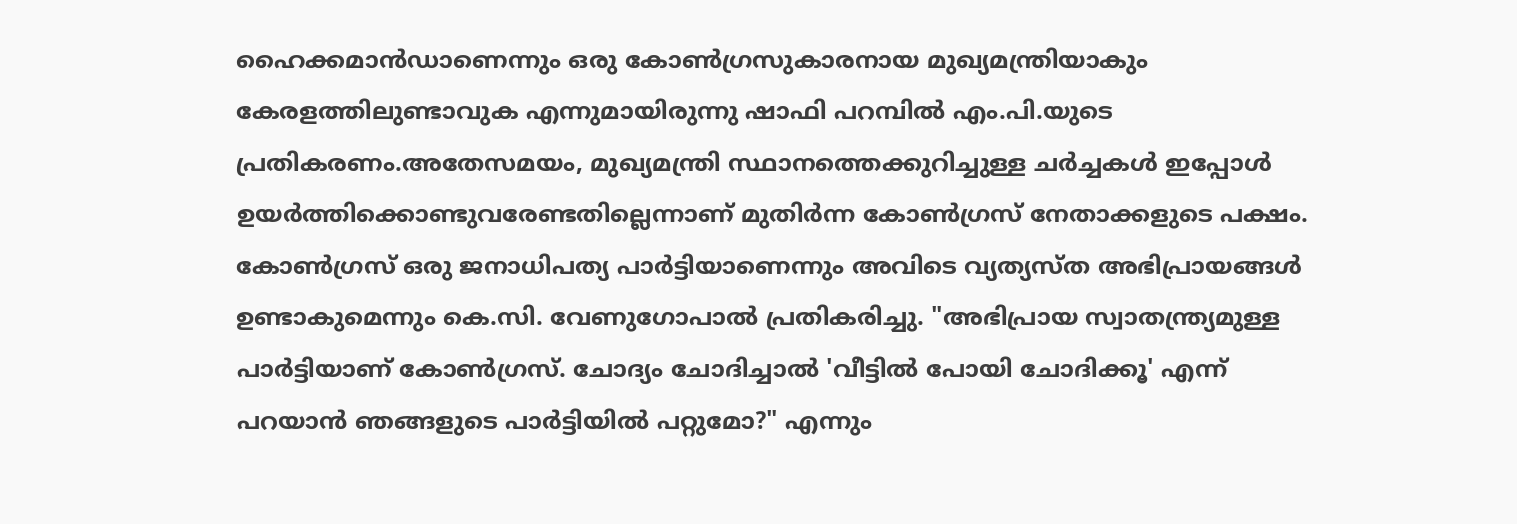ഹൈക്കമാൻഡാണെന്നും ഒരു കോൺഗ്രസുകാരനായ മുഖ്യമന്ത്രിയാകും കേരളത്തിലുണ്ടാവുക എന്നുമായിരുന്നു ഷാഫി പറമ്പിൽ എം.പി.യുടെ പ്രതികരണം.അതേസമയം, മുഖ്യമന്ത്രി സ്ഥാനത്തെക്കുറിച്ചുള്ള ചർച്ചകൾ ഇപ്പോൾ ഉയർത്തിക്കൊണ്ടുവരേണ്ടതില്ലെന്നാണ് മുതിർന്ന കോൺഗ്രസ് നേതാക്കളുടെ പക്ഷം. കോൺഗ്രസ് ഒരു ജനാധിപത്യ പാർട്ടിയാണെന്നും അവിടെ വ്യത്യസ്ത അഭിപ്രായങ്ങൾ ഉണ്ടാകുമെന്നും കെ.സി. വേണുഗോപാൽ പ്രതികരിച്ചു. "അഭിപ്രായ സ്വാതന്ത്ര്യമുള്ള പാർട്ടിയാണ് കോൺഗ്രസ്. ചോദ്യം ചോദിച്ചാൽ 'വീട്ടിൽ പോയി ചോദിക്കൂ' എന്ന് പറയാൻ ഞങ്ങളുടെ പാർട്ടിയിൽ പറ്റുമോ?" എന്നും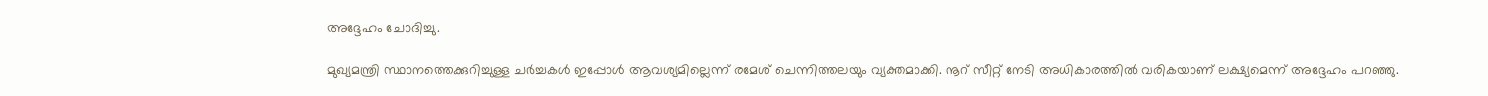അദ്ദേഹം ചോദിച്ചു.

മുഖ്യമന്ത്രി സ്ഥാനത്തെക്കുറിച്ചുള്ള ചർച്ചകൾ ഇപ്പോൾ ആവശ്യമില്ലെന്ന് രമേശ് ചെന്നിത്തലയും വ്യക്തമാക്കി. നൂറ് സീറ്റ് നേടി അധികാരത്തിൽ വരികയാണ് ലക്ഷ്യമെന്ന് അദ്ദേഹം പറഞ്ഞു.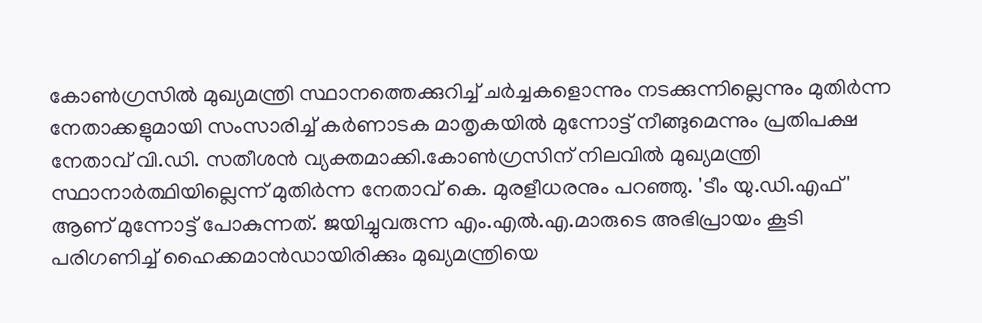കോൺഗ്രസിൽ മുഖ്യമന്ത്രി സ്ഥാനത്തെക്കുറിച്ച് ചർച്ചകളൊന്നും നടക്കുന്നില്ലെന്നും മുതിർന്ന നേതാക്കളുമായി സംസാരിച്ച് കർണാടക മാതൃകയിൽ മുന്നോട്ട് നീങ്ങുമെന്നും പ്രതിപക്ഷ നേതാവ് വി.ഡി. സതീശൻ വ്യക്തമാക്കി.കോൺഗ്രസിന് നിലവിൽ മുഖ്യമന്ത്രി സ്ഥാനാർത്ഥിയില്ലെന്ന് മുതിർന്ന നേതാവ് കെ. മുരളീധരനും പറഞ്ഞു. 'ടീം യു.ഡി.എഫ്' ആണ് മുന്നോട്ട് പോകുന്നത്. ജയിച്ചുവരുന്ന എം.എൽ.എ.മാരുടെ അഭിപ്രായം കൂടി പരിഗണിച്ച് ഹൈക്കമാൻഡായിരിക്കും മുഖ്യമന്ത്രിയെ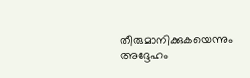തീരുമാനിക്കുകയെന്നും അദ്ദേഹം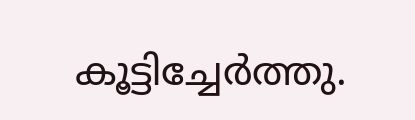കൂട്ടിച്ചേർത്തു.